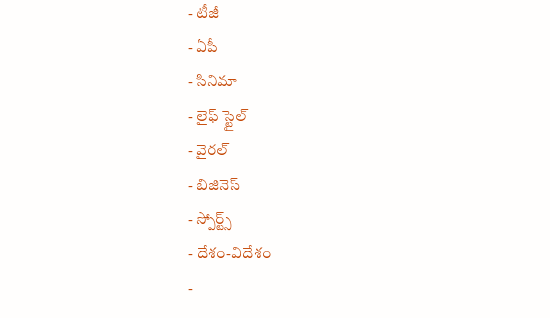- టీజీ
- ఏపీ
- సినిమా
- లైఫ్ స్టైల్
- వైరల్
- బిజినెస్
- స్పోర్ట్స్
- దేశం-విదేశం
-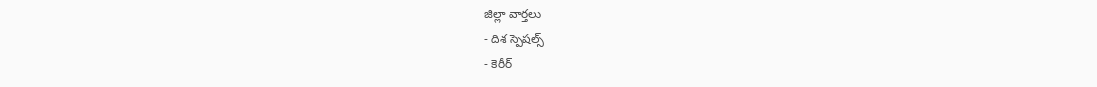జిల్లా వార్తలు
- దిశ స్పెషల్స్
- కెరీర్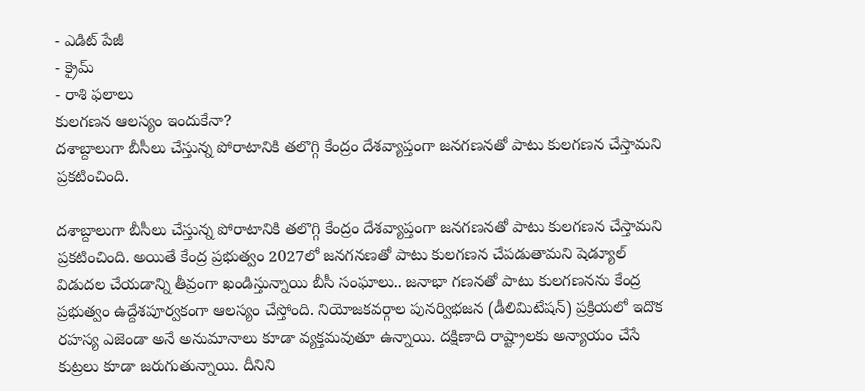- ఎడిట్ పేజీ
- క్రైమ్
- రాశి ఫలాలు
కులగణన ఆలస్యం ఇందుకేనా?
దశాబ్దాలుగా బీసీలు చేస్తున్న పోరాటానికి తలొగ్గి కేంద్రం దేశవ్యాప్తంగా జనగణనతో పాటు కులగణన చేస్తామని ప్రకటించింది.

దశాబ్దాలుగా బీసీలు చేస్తున్న పోరాటానికి తలొగ్గి కేంద్రం దేశవ్యాప్తంగా జనగణనతో పాటు కులగణన చేస్తామని ప్రకటించింది. అయితే కేంద్ర ప్రభుత్వం 2027లో జనగనణతో పాటు కులగణన చేపడుతామని షెడ్యూల్ విడుదల చేయడాన్ని తీవ్రంగా ఖండిస్తున్నాయి బీసీ సంఘాలు.. జనాభా గణనతో పాటు కులగణనను కేంద్ర ప్రభుత్వం ఉద్దేశపూర్వకంగా ఆలస్యం చేస్తోంది. నియోజకవర్గాల పునర్విభజన (డీలిమిటేషన్) ప్రక్రియలో ఇదొక రహస్య ఎజెండా అనే అనుమానాలు కూడా వ్యక్తమవుతూ ఉన్నాయి. దక్షిణాది రాష్ట్రాలకు అన్యాయం చేసే కుట్రలు కూడా జరుగుతున్నాయి. దీనిని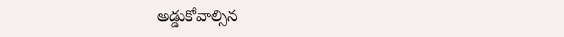అడ్డుకోవాల్సిన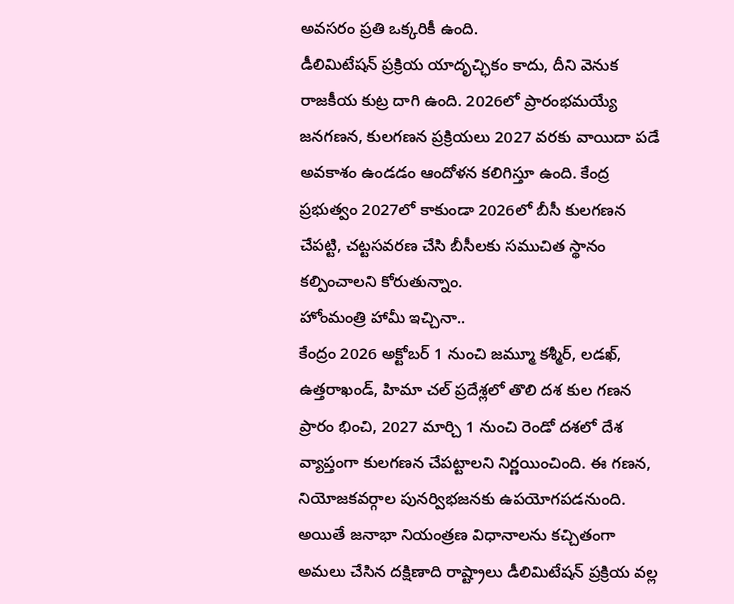అవసరం ప్రతి ఒక్కరికీ ఉంది.
డీలిమిటేషన్ ప్రక్రియ యాదృచ్ఛికం కాదు, దీని వెనుక రాజకీయ కుట్ర దాగి ఉంది. 2026లో ప్రారంభమయ్యే జనగణన, కులగణన ప్రక్రియలు 2027 వరకు వాయిదా పడే అవకాశం ఉండడం ఆందోళన కలిగిస్తూ ఉంది. కేంద్ర ప్రభుత్వం 2027లో కాకుండా 2026లో బీసీ కులగణన చేపట్టి, చట్టసవరణ చేసి బీసీలకు సముచిత స్థానం కల్పించాలని కోరుతున్నాం.
హోంమంత్రి హామీ ఇచ్చినా..
కేంద్రం 2026 అక్టోబర్ 1 నుంచి జమ్మూ కశ్మీర్, లడఖ్, ఉత్తరాఖండ్, హిమా చల్ ప్రదేశ్లలో తొలి దశ కుల గణన ప్రారం భించి, 2027 మార్చి 1 నుంచి రెండో దశలో దేశ వ్యాప్తంగా కులగణన చేపట్టాలని నిర్ణయించింది. ఈ గణన, నియోజకవర్గాల పునర్విభజనకు ఉపయోగపడనుంది. అయితే జనాభా నియంత్రణ విధానాలను కచ్చితంగా అమలు చేసిన దక్షిణాది రాష్ట్రాలు డీలిమిటేషన్ ప్రక్రియ వల్ల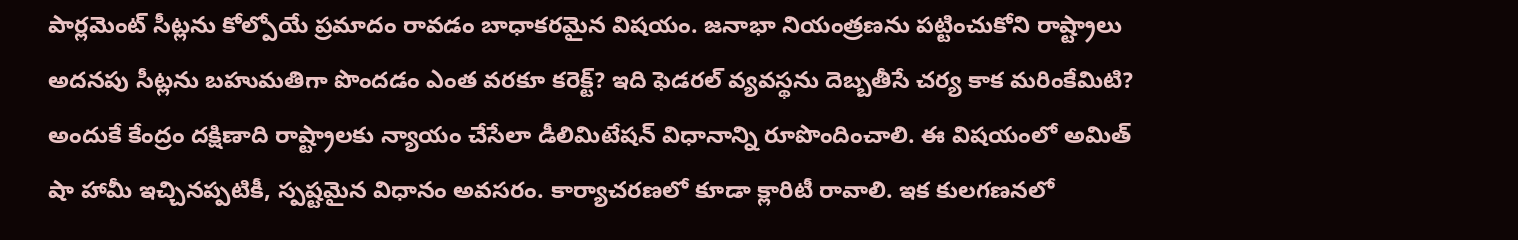పార్లమెంట్ సీట్లను కోల్పోయే ప్రమాదం రావడం బాధాకరమైన విషయం. జనాభా నియంత్రణను పట్టించుకోని రాష్ట్రాలు అదనపు సీట్లను బహుమతిగా పొందడం ఎంత వరకూ కరెక్ట్? ఇది ఫెడరల్ వ్యవస్థను దెబ్బతీసే చర్య కాక మరింకేమిటి? అందుకే కేంద్రం దక్షిణాది రాష్ట్రాలకు న్యాయం చేసేలా డీలిమిటేషన్ విధానాన్ని రూపొందించాలి. ఈ విషయంలో అమిత్ షా హామీ ఇచ్చినప్పటికీ, స్పష్టమైన విధానం అవసరం. కార్యాచరణలో కూడా క్లారిటీ రావాలి. ఇక కులగణనలో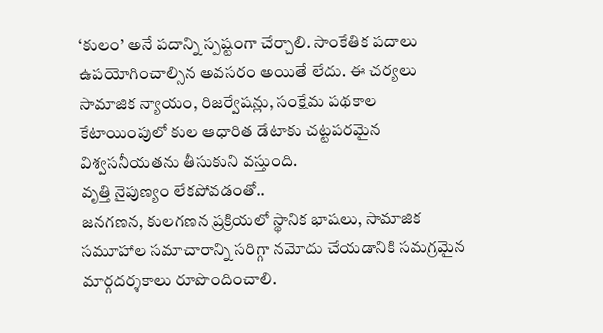‘కులం’ అనే పదాన్ని స్పష్టంగా చేర్చాలి. సాంకేతిక పదాలు ఉపయోగించాల్సిన అవసరం అయితే లేదు. ఈ చర్యలు సామాజిక న్యాయం, రిజర్వేషన్లు, సంక్షేమ పథకాల కేటాయింపులో కుల ఆధారిత డేటాకు చట్టపరమైన విశ్వసనీయతను తీసుకుని వస్తుంది.
వృత్తి నైపుణ్యం లేకపోవడంతో..
జనగణన, కులగణన ప్రక్రియలో స్థానిక భాషలు, సామాజిక సమూహాల సమాచారాన్ని సరిగ్గా నమోదు చేయడానికి సమగ్రమైన మార్గదర్శకాలు రూపొందించాలి.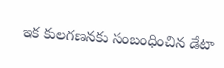ఇక కులగణనకు సంబంధించిన డేటా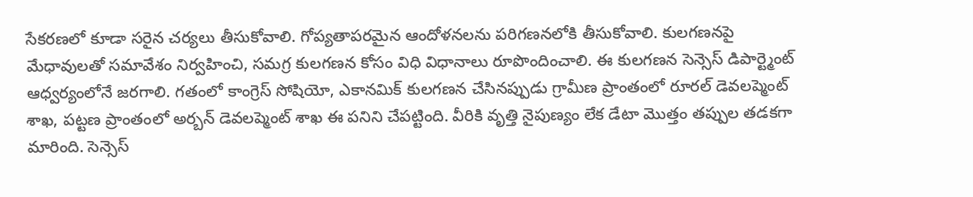సేకరణలో కూడా సరైన చర్యలు తీసుకోవాలి. గోప్యతాపరమైన ఆందోళనలను పరిగణనలోకి తీసుకోవాలి. కులగణనపై మేధావులతో సమావేశం నిర్వహించి, సమగ్ర కులగణన కోసం విధి విధానాలు రూపొందించాలి. ఈ కులగణన సెన్సెస్ డిపార్ట్మెంట్ ఆధ్వర్యంలోనే జరగాలి. గతంలో కాంగ్రెస్ సోషియో, ఎకానమిక్ కులగణన చేసినప్పుడు గ్రామీణ ప్రాంతంలో రూరల్ డెవలప్మెంట్ శాఖ, పట్టణ ప్రాంతంలో అర్బన్ డెవలప్మెంట్ శాఖ ఈ పనిని చేపట్టింది. వీరికి వృత్తి నైపుణ్యం లేక డేటా మొత్తం తప్పుల తడకగా మారింది. సెన్సెస్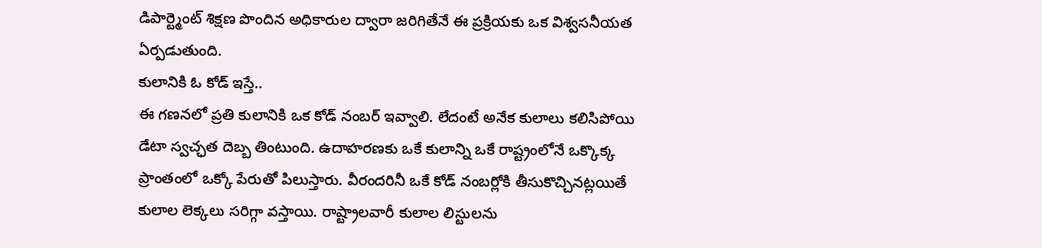డిపార్ట్మెంట్ శిక్షణ పొందిన అధికారుల ద్వారా జరిగితేనే ఈ ప్రక్రియకు ఒక విశ్వసనీయత ఏర్పడుతుంది.
కులానికి ఓ కోడ్ ఇస్తే..
ఈ గణనలో ప్రతి కులానికి ఒక కోడ్ నంబర్ ఇవ్వాలి. లేదంటే అనేక కులాలు కలిసిపోయి డేటా స్వచ్ఛత దెబ్బ తింటుంది. ఉదాహరణకు ఒకే కులాన్ని ఒకే రాష్ట్రంలోనే ఒక్కొక్క ప్రాంతంలో ఒక్కో పేరుతో పిలుస్తారు. వీరందరినీ ఒకే కోడ్ నంబర్లోకి తీసుకొచ్చినట్లయితే కులాల లెక్కలు సరిగ్గా వస్తాయి. రాష్ట్రాలవారీ కులాల లిస్టులను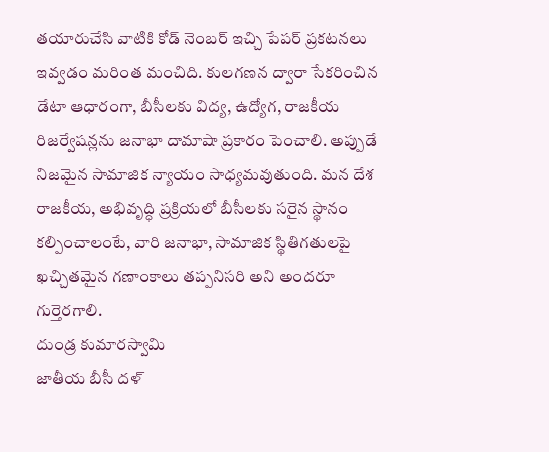తయారుచేసి వాటికి కోడ్ నెంబర్ ఇచ్చి పేపర్ ప్రకటనలు ఇవ్వడం మరింత మంచిది. కులగణన ద్వారా సేకరించిన డేటా ఆధారంగా, బీసీలకు విద్య, ఉద్యోగ, రాజకీయ రిజర్వేషన్లను జనాభా దామాషా ప్రకారం పెంచాలి. అప్పుడే నిజమైన సామాజిక న్యాయం సాధ్యమవుతుంది. మన దేశ రాజకీయ, అభివృద్ధి ప్రక్రియలో బీసీలకు సరైన స్థానం కల్పించాలంటే, వారి జనాభా, సామాజిక స్థితిగతులపై ఖచ్చితమైన గణాంకాలు తప్పనిసరి అని అందరూ గుర్తెరగాలి.
దుండ్ర కుమారస్వామి
జాతీయ బీసీ దళ్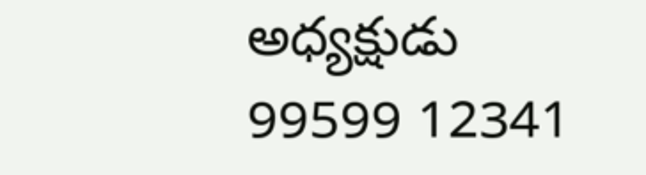అధ్యక్షుడు
99599 12341